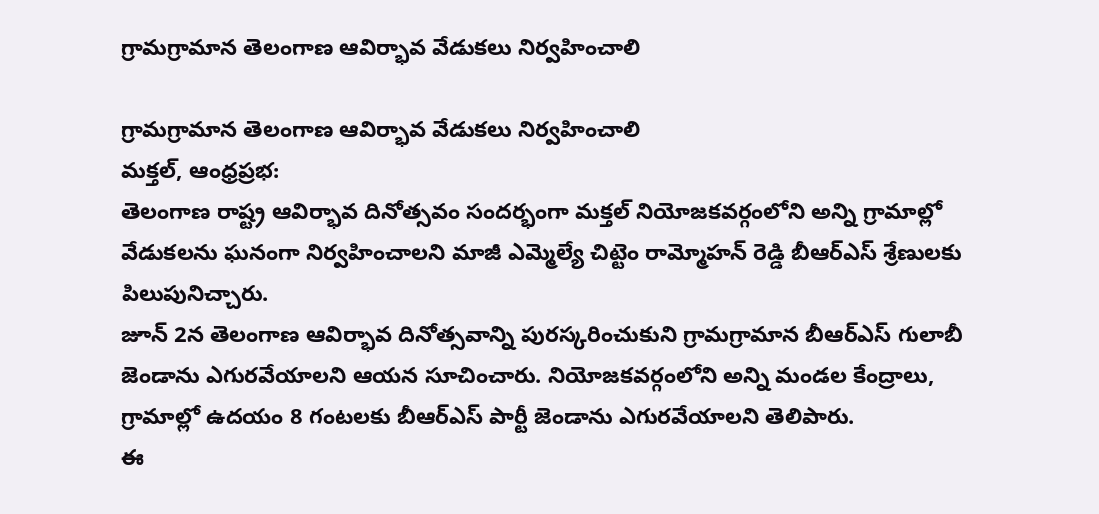గ్రామగ్రామాన తెలంగాణ ఆవిర్భావ వేడుకలు నిర్వహించాలి

గ్రామగ్రామాన తెలంగాణ ఆవిర్భావ వేడుకలు నిర్వహించాలి
మక్తల్, ఆంధ్రప్రభ:
తెలంగాణ రాష్ట్ర ఆవిర్భావ దినోత్సవం సందర్భంగా మక్తల్ నియోజకవర్గంలోని అన్ని గ్రామాల్లో వేడుకలను ఘనంగా నిర్వహించాలని మాజీ ఎమ్మెల్యే చిట్టెం రామ్మోహన్ రెడ్డి బీఆర్ఎస్ శ్రేణులకు పిలుపునిచ్చారు.
జూన్ 2న తెలంగాణ ఆవిర్భావ దినోత్సవాన్ని పురస్కరించుకుని గ్రామగ్రామాన బీఆర్ఎస్ గులాబీ జెండాను ఎగురవేయాలని ఆయన సూచించారు. నియోజకవర్గంలోని అన్ని మండల కేంద్రాలు, గ్రామాల్లో ఉదయం 8 గంటలకు బీఆర్ఎస్ పార్టీ జెండాను ఎగురవేయాలని తెలిపారు.
ఈ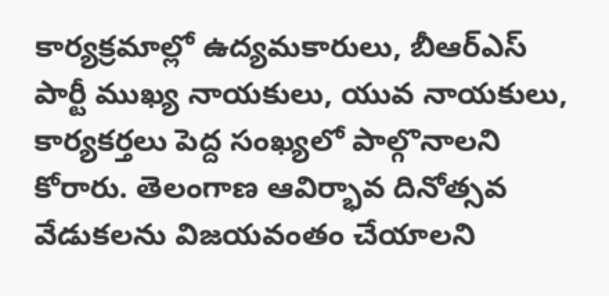కార్యక్రమాల్లో ఉద్యమకారులు, బీఆర్ఎస్ పార్టీ ముఖ్య నాయకులు, యువ నాయకులు, కార్యకర్తలు పెద్ద సంఖ్యలో పాల్గొనాలని కోరారు. తెలంగాణ ఆవిర్భావ దినోత్సవ వేడుకలను విజయవంతం చేయాలని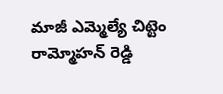మాజీ ఎమ్మెల్యే చిట్టెం రామ్మోహన్ రెడ్డి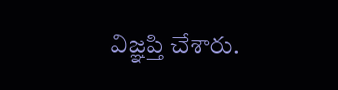విజ్ఞప్తి చేశారు.